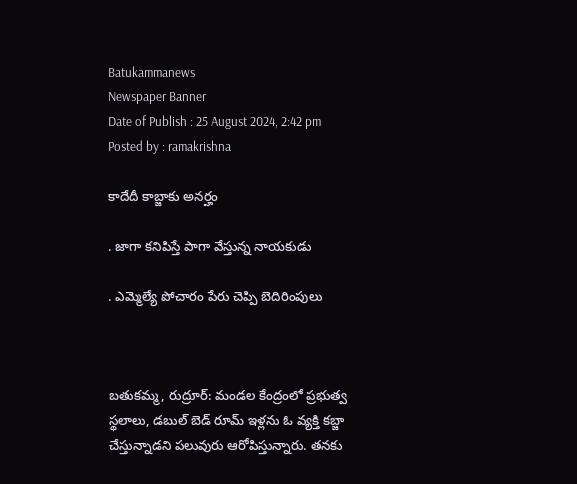Batukammanews
Newspaper Banner
Date of Publish : 25 August 2024, 2:42 pm Posted by : ramakrishna

కాదేదీ కాబ్జాకు అనర్హం

. జాగా కనిపిస్తే పాగా వేస్తున్న నాయకుడు

. ఎమ్మెల్యే పోచారం పేరు చెప్పి బెదిరింపులు



బతుకమ్మ, రుద్రూర్: మండల కేంద్రంలో ప్రభుత్వ స్థలాలు, డబుల్ బెడ్ రూమ్ ఇళ్లను ఓ వ్యక్తి కబ్జా చేస్తున్నాడని పలువురు ఆరోపిస్తున్నారు. తనకు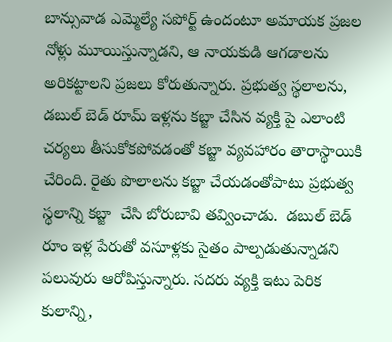బాన్సువాడ ఎమ్మెల్యే సపోర్ట్ ఉందంటూ అమాయక ప్రజల నోళ్లు మూయిస్తున్నాడని, ఆ నాయకుడి ఆగడాలను అరికట్టాలని ప్రజలు కోరుతున్నారు. ప్రభుత్వ స్థలాలను, డబుల్ బెడ్ రూమ్ ఇళ్లను కబ్జా చేసిన వ్యక్తి పై ఎలాంటి చర్యలు తీసుకోకపోవడంతో కబ్జా వ్యవహారం తారాస్థాయికి చేరింది. రైతు పొలాలను కబ్జా చేయడంతోపాటు ప్రభుత్వ  స్థలాన్ని కబ్జా  చేసి బోరుబావి తవ్వించాడు.  డబుల్ బెడ్ రూం ఇళ్ల పేరుతో వసూళ్లకు సైతం పాల్పడుతున్నాడని పలువురు ఆరోపిస్తున్నారు. సదరు వ్యక్తి ఇటు పెరిక కులాన్ని,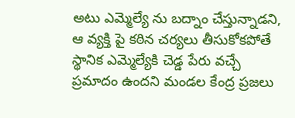అటు ఎమ్మెల్యే ను బద్నాం చేస్తున్నాడని, ఆ వ్యక్తి పై కఠిన చర్యలు తీసుకోకపోతే స్థానిక ఎమ్మెల్యేకి చెడ్డ పేరు వచ్చే ప్రమాదం ఉందని మండల కేంద్ర ప్రజలు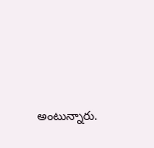అంటున్నారు.